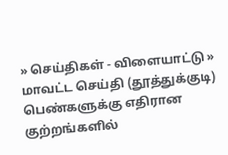» செய்திகள் - விளையாட்டு » மாவட்ட செய்தி (தூத்துக்குடி)
பெண்களுக்கு எதிரான குற்றங்களில்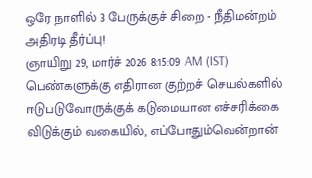ஒரே நாளில் 3 பேருக்குச் சிறை - நீதிமன்றம் அதிரடி தீர்ப்பு!
ஞாயிறு 29, மார்ச் 2026 8:15:09 AM (IST)
பெண்களுக்கு எதிரான குற்றச் செயல்களில் ஈடுபடுவோருக்குக் கடுமையான எச்சரிக்கை விடுக்கும் வகையில், எப்போதும்வென்றான்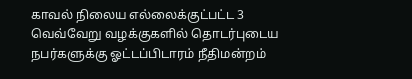காவல் நிலைய எல்லைக்குட்பட்ட 3 வெவ்வேறு வழக்குகளில் தொடர்புடைய நபர்களுக்கு ஓட்டப்பிடாரம் நீதிமன்றம்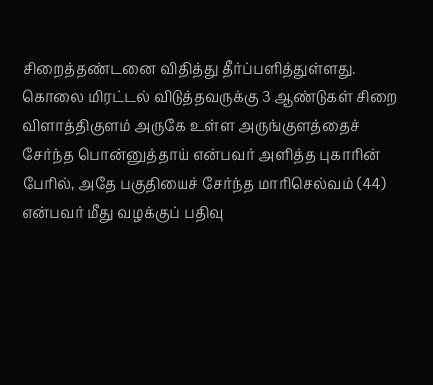சிறைத்தண்டனை விதித்து தீர்ப்பளித்துள்ளது.
கொலை மிரட்டல் விடுத்தவருக்கு 3 ஆண்டுகள் சிறை
விளாத்திகுளம் அருகே உள்ள அருங்குளத்தைச் சேர்ந்த பொன்னுத்தாய் என்பவர் அளித்த புகாரின் பேரில், அதே பகுதியைச் சேர்ந்த மாரிசெல்வம் (44) என்பவர் மீது வழக்குப் பதிவு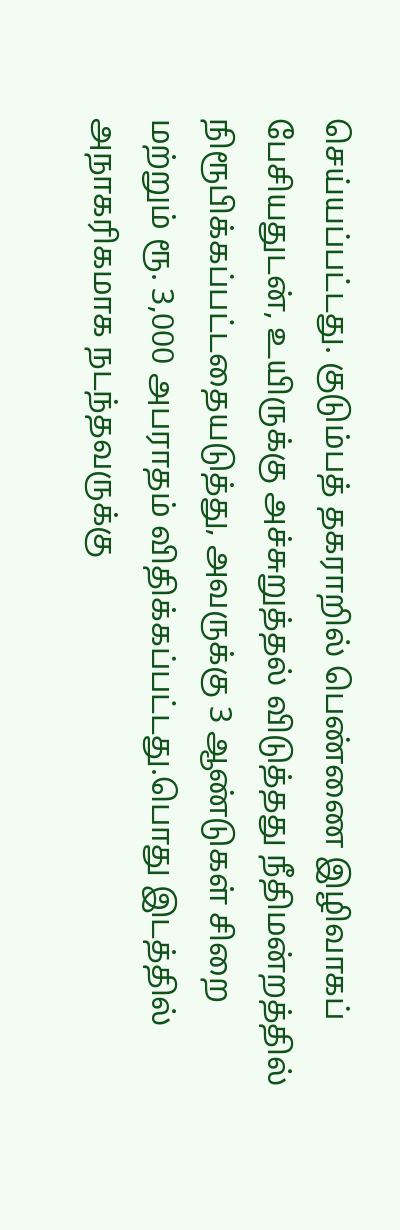செய்யப்பட்டது. குடும்பத் தகராறில் பெண்ணை இழிவாகப் பேசியதுடன், உயிருக்கு அச்சுறுத்தல் விடுத்தது நீதிமன்றத்தில் நிரூபிக்கப்பட்டதையடுத்து, அவருக்கு 3 ஆண்டுகள் சிறை மற்றும் ரூ. 3,000 அபராதம் விதிக்கப்பட்டது.பொது இடத்தில் அநாகரிகமாக நடந்தவருக்கு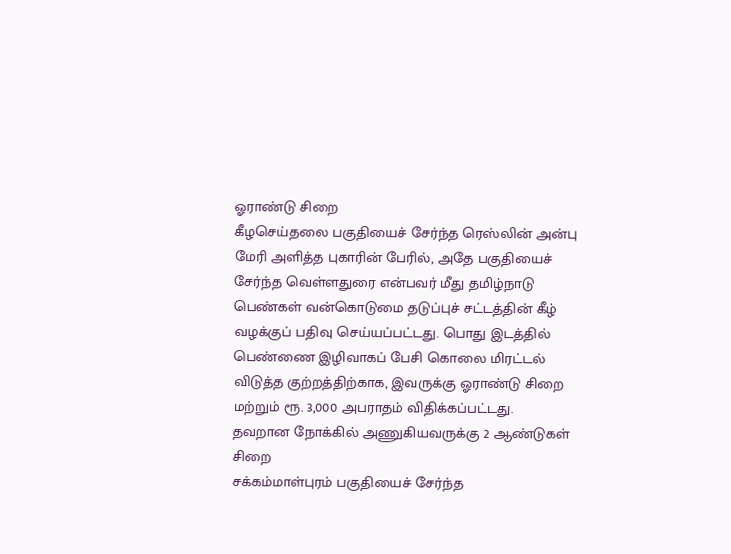ஓராண்டு சிறை
கீழசெய்தலை பகுதியைச் சேர்ந்த ரெஸ்லின் அன்பு மேரி அளித்த புகாரின் பேரில், அதே பகுதியைச் சேர்ந்த வெள்ளதுரை என்பவர் மீது தமிழ்நாடு பெண்கள் வன்கொடுமை தடுப்புச் சட்டத்தின் கீழ் வழக்குப் பதிவு செய்யப்பட்டது. பொது இடத்தில் பெண்ணை இழிவாகப் பேசி கொலை மிரட்டல் விடுத்த குற்றத்திற்காக, இவருக்கு ஓராண்டு சிறை மற்றும் ரூ. 3,000 அபராதம் விதிக்கப்பட்டது.
தவறான நோக்கில் அணுகியவருக்கு 2 ஆண்டுகள் சிறை
சக்கம்மாள்புரம் பகுதியைச் சேர்ந்த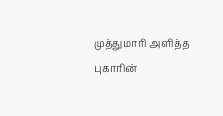முத்துமாரி அளித்த புகாரின்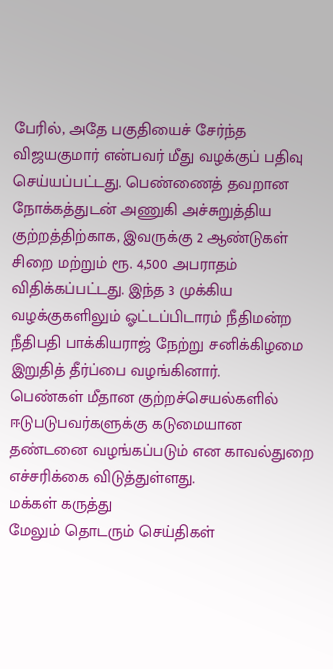பேரில், அதே பகுதியைச் சேர்ந்த விஜயகுமார் என்பவர் மீது வழக்குப் பதிவு செய்யப்பட்டது. பெண்ணைத் தவறான நோக்கத்துடன் அணுகி அச்சுறுத்திய குற்றத்திற்காக, இவருக்கு 2 ஆண்டுகள் சிறை மற்றும் ரூ. 4,500 அபராதம் விதிக்கப்பட்டது. இந்த 3 முக்கிய வழக்குகளிலும் ஓட்டப்பிடாரம் நீதிமன்ற நீதிபதி பாக்கியராஜ் நேற்று சனிக்கிழமை இறுதித் தீர்ப்பை வழங்கினார்.
பெண்கள் மீதான குற்றச்செயல்களில் ஈடுபடுபவர்களுக்கு கடுமையான தண்டனை வழங்கப்படும் என காவல்துறை எச்சரிக்கை விடுத்துள்ளது.
மக்கள் கருத்து
மேலும் தொடரும் செய்திகள்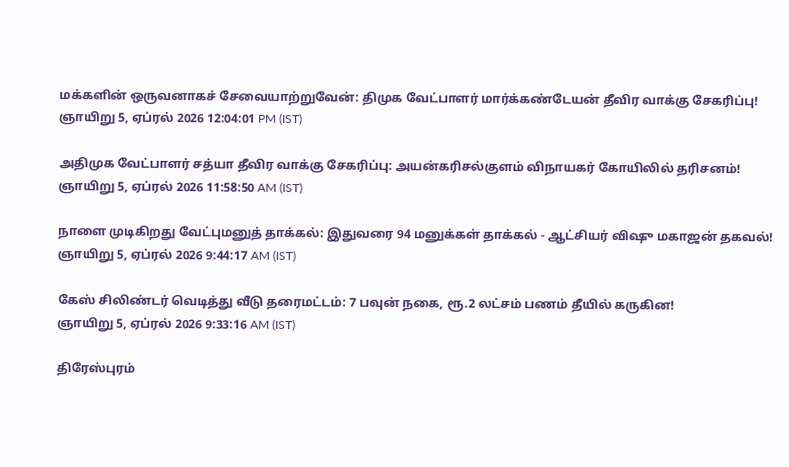மக்களின் ஒருவனாகச் சேவையாற்றுவேன்: திமுக வேட்பாளர் மார்க்கண்டேயன் தீவிர வாக்கு சேகரிப்பு!
ஞாயிறு 5, ஏப்ரல் 2026 12:04:01 PM (IST)

அதிமுக வேட்பாளர் சத்யா தீவிர வாக்கு சேகரிப்பு: அயன்கரிசல்குளம் விநாயகர் கோயிலில் தரிசனம்!
ஞாயிறு 5, ஏப்ரல் 2026 11:58:50 AM (IST)

நாளை முடிகிறது வேட்புமனுத் தாக்கல்: இதுவரை 94 மனுக்கள் தாக்கல் - ஆட்சியர் விஷு மகாஜன் தகவல்!
ஞாயிறு 5, ஏப்ரல் 2026 9:44:17 AM (IST)

கேஸ் சிலிண்டர் வெடித்து வீடு தரைமட்டம்: 7 பவுன் நகை, ரூ.2 லட்சம் பணம் தீயில் கருகின!
ஞாயிறு 5, ஏப்ரல் 2026 9:33:16 AM (IST)

திரேஸ்புரம்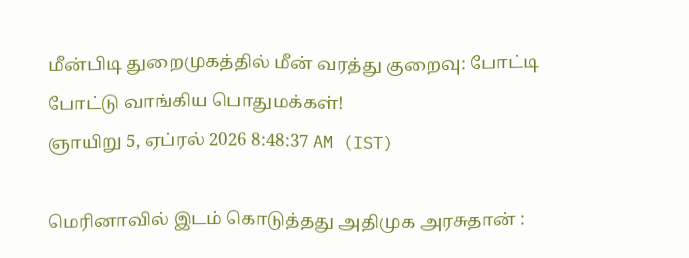மீன்பிடி துறைமுகத்தில் மீன் வரத்து குறைவு: போட்டி போட்டு வாங்கிய பொதுமக்கள்!
ஞாயிறு 5, ஏப்ரல் 2026 8:48:37 AM (IST)

மெரினாவில் இடம் கொடுத்தது அதிமுக அரசுதான் :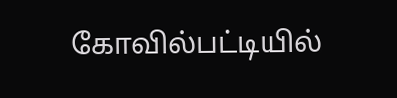கோவில்பட்டியில்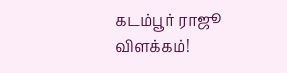கடம்பூர் ராஜூ விளக்கம்!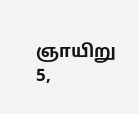ஞாயிறு 5,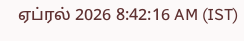ஏப்ரல் 2026 8:42:16 AM (IST)